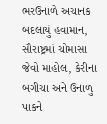ભરઉનાળે અચાનક બદલાયું હવામાન, સૌરાષ્ટ્રમાં ચોમાસા જેવો માહોલ, કેરીના બગીચા અને ઉનાળુ પાકને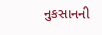નુકસાનની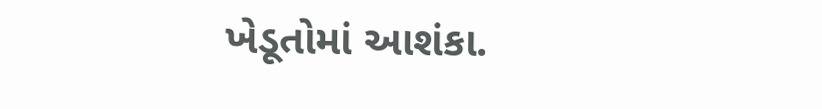ખેડૂતોમાં આશંકા.